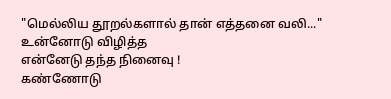"மெல்லிய தூறல்களால் தான் எத்தனை வலி..."
உன்னோடு விழித்த
என்னேடு தந்த நினைவு !
கண்ணோடு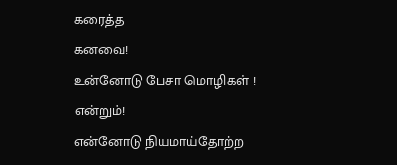கரைத்த
கனவை!
உன்னோடு பேசா மொழிகள் !
என்றும்!
என்னோடு நியமாய்தோற்ற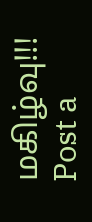மகிழ்வு!!!
Post a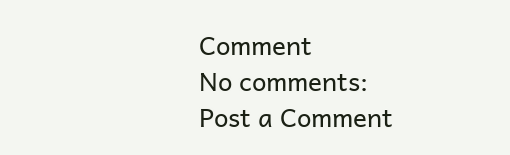Comment
No comments:
Post a Comment